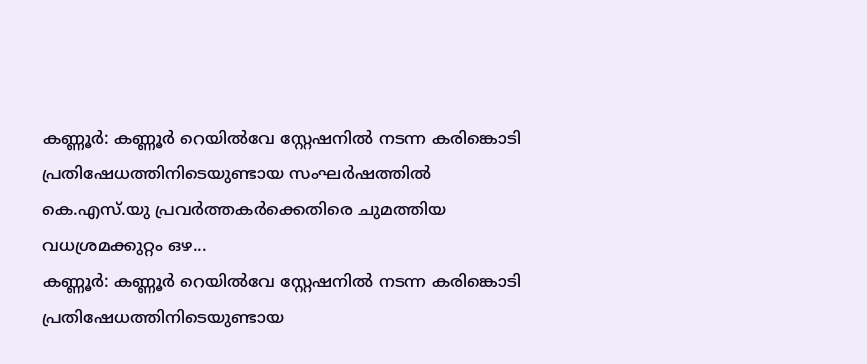കണ്ണൂർ: കണ്ണൂർ റെയിൽവേ സ്റ്റേഷനിൽ നടന്ന കരിങ്കൊടി പ്രതിഷേധത്തിനിടെയുണ്ടായ സംഘർഷത്തിൽ കെ.എസ്.യു പ്രവർത്തകർക്കെതിരെ ചുമത്തിയ വധശ്രമക്കുറ്റം ഒഴ...
കണ്ണൂർ: കണ്ണൂർ റെയിൽവേ സ്റ്റേഷനിൽ നടന്ന കരിങ്കൊടി പ്രതിഷേധത്തിനിടെയുണ്ടായ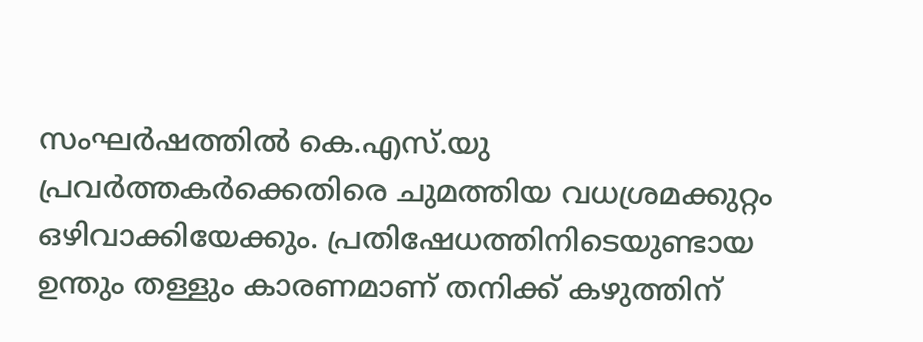സംഘർഷത്തിൽ കെ.എസ്.യു പ്രവർത്തകർക്കെതിരെ ചുമത്തിയ വധശ്രമക്കുറ്റം ഒഴിവാക്കിയേക്കും. പ്രതിഷേധത്തിനിടെയുണ്ടായ ഉന്തും തള്ളും കാരണമാണ് തനിക്ക് കഴുത്തിന്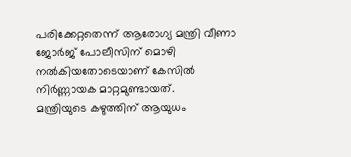പരിക്കേറ്റതെന്ന് ആരോഗ്യ മന്ത്രി വീണാ ജോർജ് പോലീസിന് മൊഴി നൽകിയതോടെയാണ് കേസിൽ നിർണ്ണായക മാറ്റമുണ്ടായത്.
മന്ത്രിയുടെ കഴുത്തിന് ആയുധം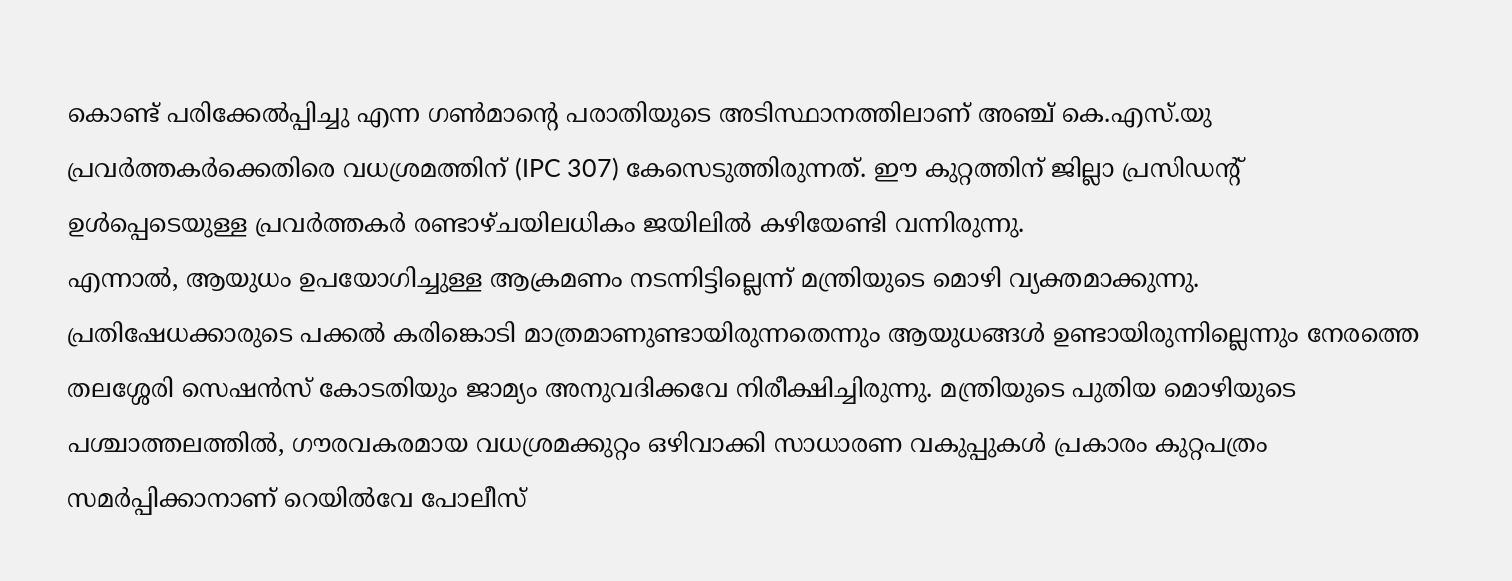കൊണ്ട് പരിക്കേൽപ്പിച്ചു എന്ന ഗൺമാന്റെ പരാതിയുടെ അടിസ്ഥാനത്തിലാണ് അഞ്ച് കെ.എസ്.യു പ്രവർത്തകർക്കെതിരെ വധശ്രമത്തിന് (IPC 307) കേസെടുത്തിരുന്നത്. ഈ കുറ്റത്തിന് ജില്ലാ പ്രസിഡന്റ് ഉൾപ്പെടെയുള്ള പ്രവർത്തകർ രണ്ടാഴ്ചയിലധികം ജയിലിൽ കഴിയേണ്ടി വന്നിരുന്നു.
എന്നാൽ, ആയുധം ഉപയോഗിച്ചുള്ള ആക്രമണം നടന്നിട്ടില്ലെന്ന് മന്ത്രിയുടെ മൊഴി വ്യക്തമാക്കുന്നു. പ്രതിഷേധക്കാരുടെ പക്കൽ കരിങ്കൊടി മാത്രമാണുണ്ടായിരുന്നതെന്നും ആയുധങ്ങൾ ഉണ്ടായിരുന്നില്ലെന്നും നേരത്തെ തലശ്ശേരി സെഷൻസ് കോടതിയും ജാമ്യം അനുവദിക്കവേ നിരീക്ഷിച്ചിരുന്നു. മന്ത്രിയുടെ പുതിയ മൊഴിയുടെ പശ്ചാത്തലത്തിൽ, ഗൗരവകരമായ വധശ്രമക്കുറ്റം ഒഴിവാക്കി സാധാരണ വകുപ്പുകൾ പ്രകാരം കുറ്റപത്രം സമർപ്പിക്കാനാണ് റെയിൽവേ പോലീസ്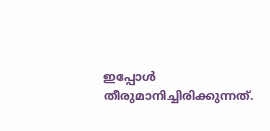ഇപ്പോൾ തീരുമാനിച്ചിരിക്കുന്നത്.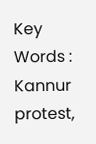Key Words : Kannur protest,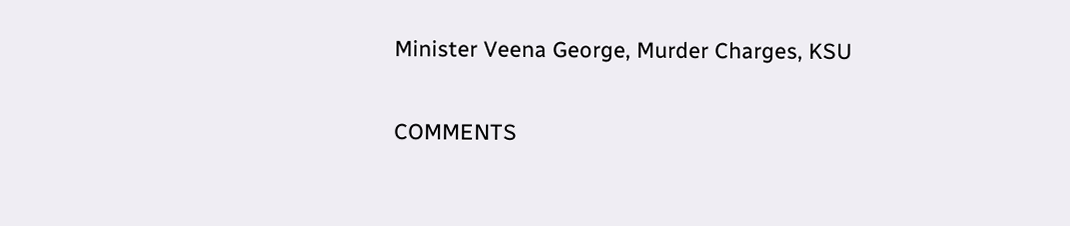Minister Veena George, Murder Charges, KSU

COMMENTS